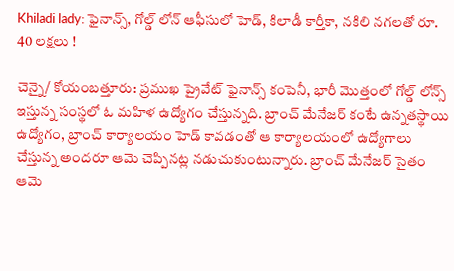Khiladi lady: ఫైనాన్స్, గోల్డ్ లోన్ ఆఫీసులో హెడ్, కిలాడీ కార్తీకా, నకిలి నగలతో రూ. 40 లక్షలు !

చెన్నై/ కోయంబత్తూరు: ప్రముఖ ప్రైవేట్ ఫైనాన్స్ కంపెనీ, భారీ మొత్తంలో గోల్డ్ లోన్స్ ఇస్తున్న సంస్థలో ఓ మహిళ ఉద్యోగం చేస్తున్నది. బ్రాంచ్ మేనేజర్ కంటే ఉన్నతస్థాయి ఉద్యోగం, బ్రాంచ్ కార్యాలయం హెడ్ కావడంతో ఆ కార్యాలయంలో ఉద్యోగాలు చేస్తున్న అందరూ ఆమె చెప్పినట్ల నడుచుకుంటున్నారు. బ్రాంచ్ మేనేజర్ సైతం ఆమె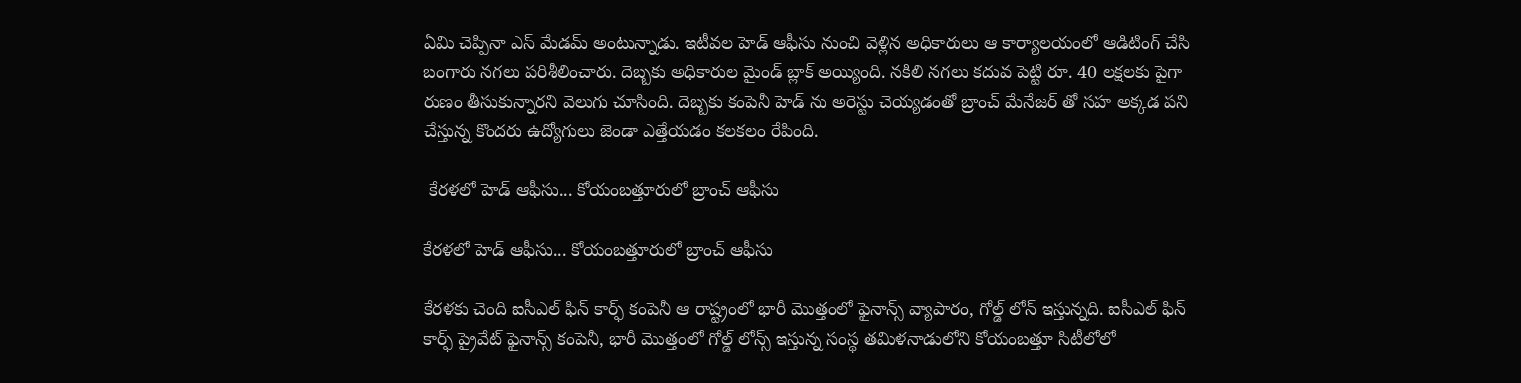ఏమి చెప్పినా ఎస్ మేడమ్ అంటున్నాడు. ఇటీవల హెడ్ ఆఫీసు నుంచి వెళ్లిన అధికారులు ఆ కార్యాలయంలో ఆడిటింగ్ చేసి బంగారు నగలు పరిశీలించారు. దెబ్బకు అధికారుల మైండ్ బ్లాక్ అయ్యింది. నకిలి నగలు కదువ పెట్టి రూ. 40 లక్షలకు పైగా రుణం తీసుకున్నారని వెలుగు చూసింది. దెబ్బకు కంపెనీ హెడ్ ను అరెస్టు చెయ్యడంతో బ్రాంచ్ మేనేజర్ తో సహ అక్కడ పని చేస్తున్న కొందరు ఉద్యోగులు జెండా ఎత్తేయడం కలకలం రేపింది.

 కేరళలో హెడ్ ఆఫీసు... కోయంబత్తూరులో బ్రాంచ్ ఆఫీసు

కేరళలో హెడ్ ఆఫీసు... కోయంబత్తూరులో బ్రాంచ్ ఆఫీసు

కేరళకు చెంది ఐసీఎల్ ఫిన్ కార్ఫ్ కంపెనీ ఆ రాష్ట్రంలో భారీ మొత్తంలో ఫైనాన్స్ వ్యాపారం, గోల్డ్ లోన్ ఇస్తున్నది. ఐసీఎల్ ఫిన్ కార్ఫ్ ప్రైవేట్ ఫైనాన్స్ కంపెనీ, భారీ మొత్తంలో గోల్డ్ లోన్స్ ఇస్తున్న సంస్థ తమిళనాడులోని కోయంబత్తూ సిటీలోలో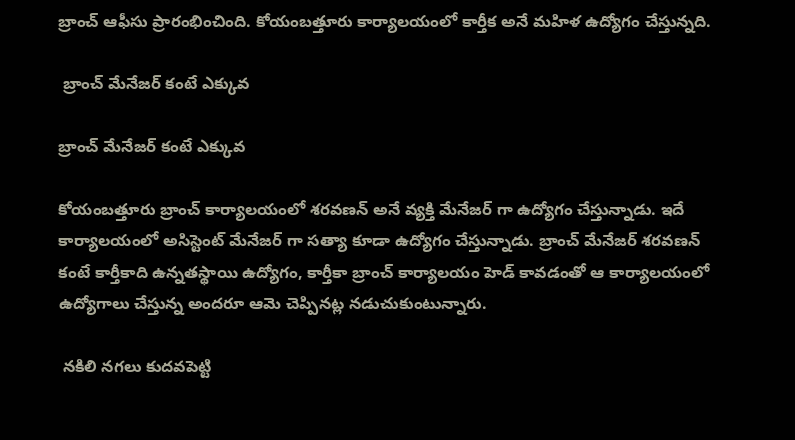బ్రాంచ్ ఆఫీసు ప్రారంభించింది. కోయంబత్తూరు కార్యాలయంలో కార్తీక అనే మహిళ ఉద్యోగం చేస్తున్నది.

 బ్రాంచ్ మేనేజర్ కంటే ఎక్కువ

బ్రాంచ్ మేనేజర్ కంటే ఎక్కువ

కోయంబత్తూరు బ్రాంచ్ కార్యాలయంలో శరవణన్ అనే వ్యక్తి మేనేజర్ గా ఉద్యోగం చేస్తున్నాడు. ఇదే కార్యాలయంలో అసిస్టెంట్ మేనేజర్ గా సత్యా కూడా ఉద్యోగం చేస్తున్నాడు. బ్రాంచ్ మేనేజర్ శరవణన్ కంటే కార్తీకాది ఉన్నతస్థాయి ఉద్యోగం, కార్తీకా బ్రాంచ్ కార్యాలయం హెడ్ కావడంతో ఆ కార్యాలయంలో ఉద్యోగాలు చేస్తున్న అందరూ ఆమె చెప్పినట్ల నడుచుకుంటున్నారు.

 నకిలి నగలు కుదవపెట్టి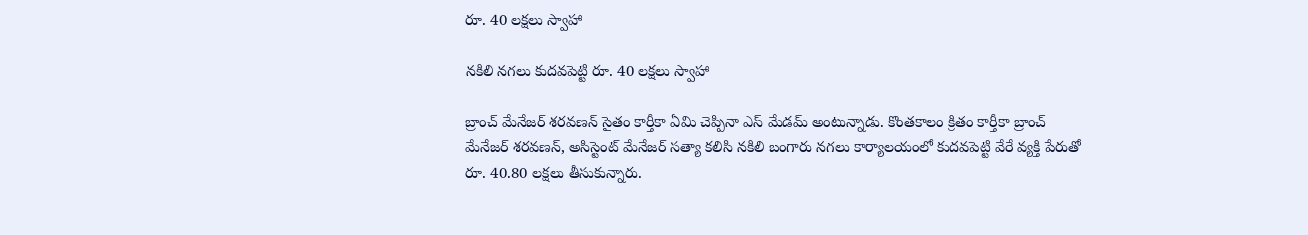రూ. 40 లక్షలు స్వాహా

నకిలి నగలు కుదవపెట్టి రూ. 40 లక్షలు స్వాహా

బ్రాంచ్ మేనేజర్ శరవణన్ సైతం కార్తీకా ఏమి చెప్పినా ఎస్ మేడమ్ అంటున్నాడు. కొంతకాలం క్రితం కార్తీకా బ్రాంచ్ మేనేజర్ శరవణన్, అసిస్టెంట్ మేనేజర్ సత్యా కలిసి నకిలి బంగారు నగలు కార్యాలయంలో కుదవపెట్టి వేరే వ్యక్తి పేరుతో రూ. 40.80 లక్షలు తీసుకున్నారు.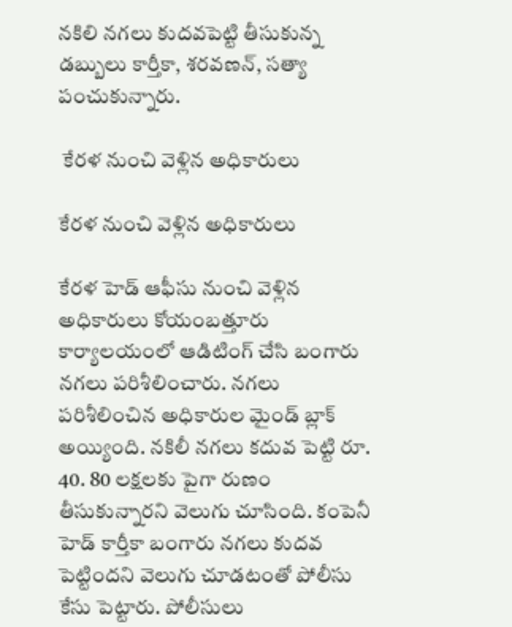నకిలి నగలు కుదవపెట్టి తీసుకున్న డబ్బులు కార్తీకా, శరవణన్, సత్యా పంచుకున్నారు.

 కేరళ నుంచి వెళ్లిన అధికారులు

కేరళ నుంచి వెళ్లిన అధికారులు

కేరళ హెడ్ ఆఫీసు నుంచి వెళ్లిన అధికారులు కోయంబత్తూరు కార్యాలయంలో ఆడిటింగ్ చేసి బంగారు నగలు పరిశీలించారు. నగలు పరిశీలించిన అధికారుల మైండ్ బ్లాక్ అయ్యింది. నకిలీ నగలు కదువ పెట్టి రూ. 40. 80 లక్షలకు పైగా రుణం తీసుకున్నారని వెలుగు చూసింది. కంపెనీ హెడ్ కార్తీకా బంగారు నగలు కుదవ పెట్టిందని వెలుగు చూడటంతో పోలీసు కేసు పెట్టారు. పోలీసులు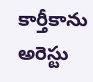కార్తీకాను అరెస్టు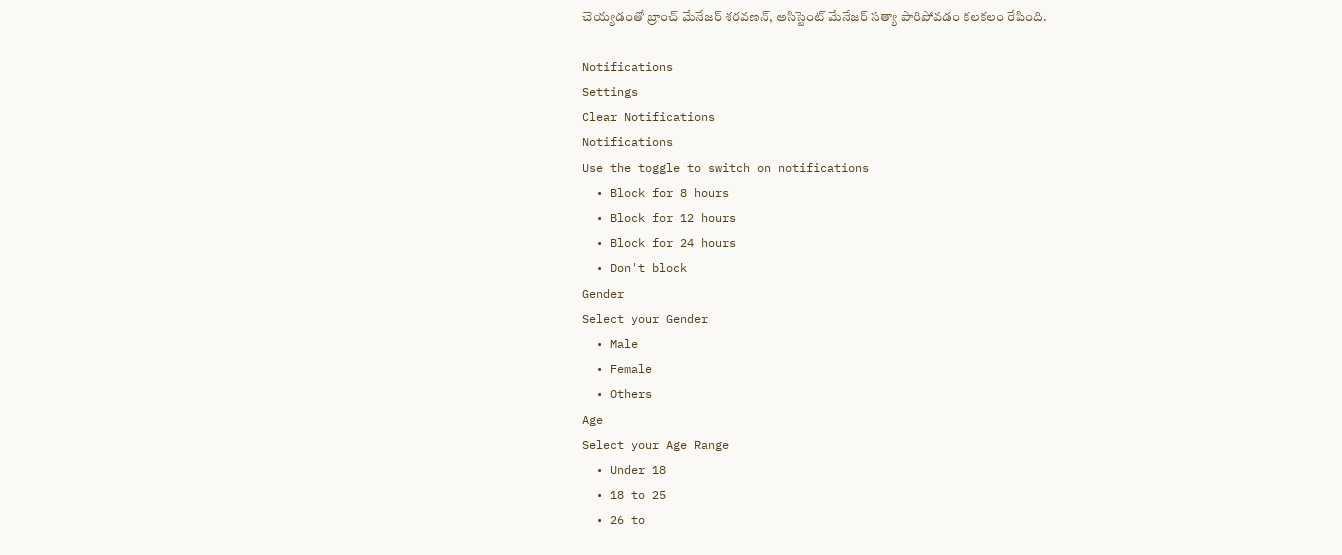చెయ్యడంతో బ్రాంచ్ మేనేజర్ శరవణన్, అసిస్టెంట్ మేనేజర్ సత్యా పారిపోవడం కలకలం రేపింది.

Notifications
Settings
Clear Notifications
Notifications
Use the toggle to switch on notifications
  • Block for 8 hours
  • Block for 12 hours
  • Block for 24 hours
  • Don't block
Gender
Select your Gender
  • Male
  • Female
  • Others
Age
Select your Age Range
  • Under 18
  • 18 to 25
  • 26 to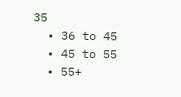35
  • 36 to 45
  • 45 to 55
  • 55+